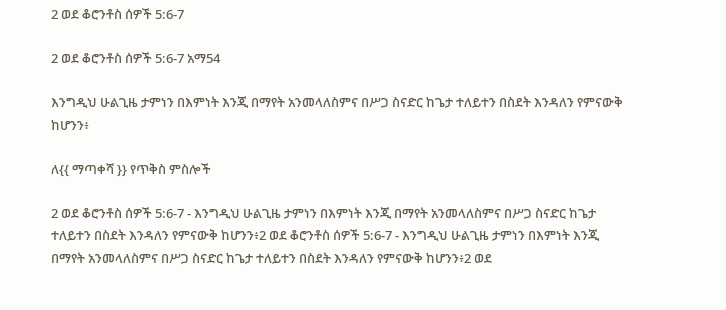2 ወደ ቆሮንቶስ ሰዎች 5:6-7

2 ወደ ቆሮንቶስ ሰዎች 5:6-7 አማ54

እንግዲህ ሁልጊዜ ታምነን በእምነት እንጂ በማየት አንመላለስምና በሥጋ ስናድር ከጌታ ተለይተን በስደት እንዳለን የምናውቅ ከሆንን፥

ለ{{ ማጣቀሻ }} የጥቅስ ምስሎች

2 ወደ ቆሮንቶስ ሰዎች 5:6-7 - እንግዲህ ሁልጊዜ ታምነን በእምነት እንጂ በማየት አንመላለስምና በሥጋ ስናድር ከጌታ ተለይተን በስደት እንዳለን የምናውቅ ከሆንን፥2 ወደ ቆሮንቶስ ሰዎች 5:6-7 - እንግዲህ ሁልጊዜ ታምነን በእምነት እንጂ በማየት አንመላለስምና በሥጋ ስናድር ከጌታ ተለይተን በስደት እንዳለን የምናውቅ ከሆንን፥2 ወደ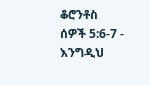ቆሮንቶስ ሰዎች 5:6-7 - እንግዲህ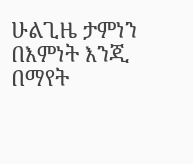ሁልጊዜ ታምነን በእምነት እንጂ በማየት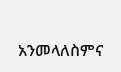አንመላለስምና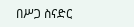በሥጋ ስናድር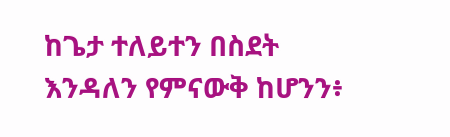ከጌታ ተለይተን በስደት እንዳለን የምናውቅ ከሆንን፥